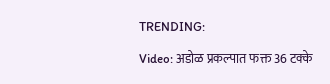TRENDING:

Video: अडोळ प्रकल्पात फक्त 36 टक्के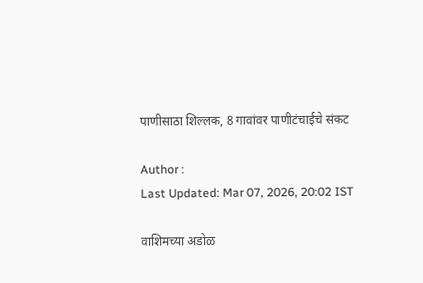पाणीसाठा शिल्लक, 8 गावांवर पाणीटंचाईचे संकट

Author :
Last Updated: Mar 07, 2026, 20:02 IST

वाशिमच्या अडोळ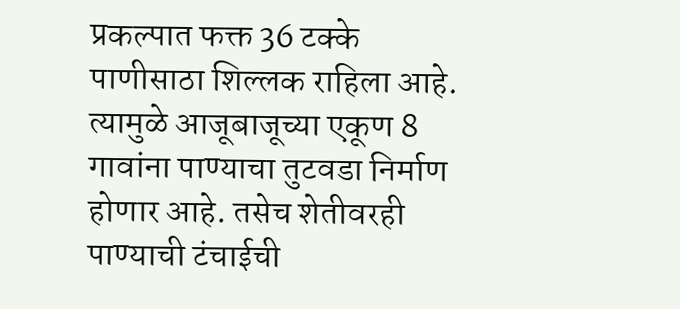प्रकल्पात फक्त 36 टक्के पाणीसाठा शिल्लक राहिला आहे. त्यामुळे आजूबाजूच्या एकूण 8 गावांना पाण्याचा तुटवडा निर्माण होणार आहे. तसेच शेतीवरही पाण्याची टंचाईची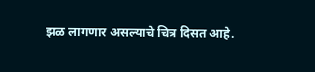झळ लागणार असल्याचे चित्र दिसत आहे.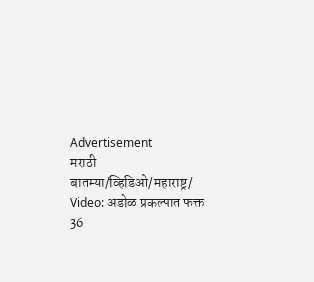Advertisement
मराठी बातम्या/व्हिडिओ/महाराष्ट्र/
Video: अडोळ प्रकल्पात फक्त 36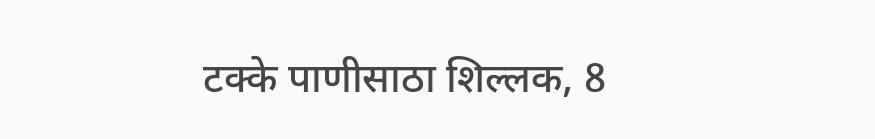टक्के पाणीसाठा शिल्लक, 8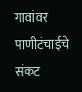गावांवर पाणीटंचाईचे संकट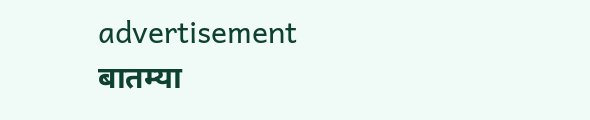advertisement
बातम्या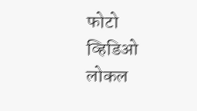फोटो
व्हिडिओ
लोकल